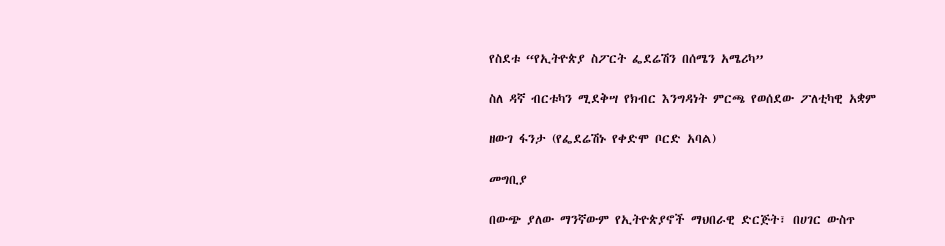የስደቱ “የኢትዮጵያ ስፖርት ፌደሬሽን በሰሜን አሜሪካ”

ስለ ዳኛ ብርቱካን ሚደቅሣ የክብር እንግዳነት ምርጫ የወሰደው ፖለቲካዊ አቋም

ዘውገ ፋንታ (የፌደሬሽኑ የቀድሞ ቦርድ አባል)

መግቢያ

በውጭ ያለው ማንኛውም የኢትዮጵያኖች ማህበራዊ ድርጅት፣ በሀገር ውስጥ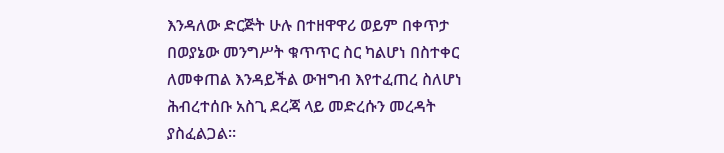እንዳለው ድርጅት ሁሉ በተዘዋዋሪ ወይም በቀጥታ በወያኔው መንግሥት ቁጥጥር ስር ካልሆነ በስተቀር ለመቀጠል እንዳይችል ውዝግብ እየተፈጠረ ስለሆነ ሕብረተሰቡ አስጊ ደረጃ ላይ መድረሱን መረዳት ያስፈልጋል።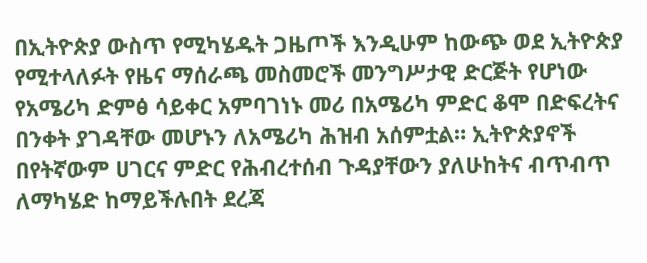በኢትዮጵያ ውስጥ የሚካሄዱት ጋዜጦች እንዲሁም ከውጭ ወደ ኢትዮጵያ የሚተላለፉት የዜና ማሰራጫ መስመሮች መንግሥታዊ ድርጅት የሆነው የአሜሪካ ድምፅ ሳይቀር አምባገነኑ መሪ በአሜሪካ ምድር ቆሞ በድፍረትና በንቀት ያገዳቸው መሆኑን ለአሜሪካ ሕዝብ አሰምቷል። ኢትዮጵያኖች በየትኛውም ሀገርና ምድር የሕብረተሰብ ጉዳያቸውን ያለሁከትና ብጥብጥ ለማካሄድ ከማይችሉበት ደረጃ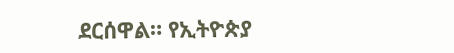ደርሰዋል። የኢትዮጵያ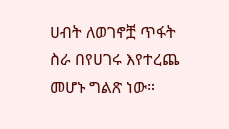ሀብት ለወገኖቿ ጥፋት ስራ በየሀገሩ እየተረጨ መሆኑ ግልጽ ነው።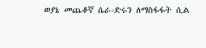ወያኔ መጨቆኛ ሴራ-ድሩን ለማስፋፋት ሲል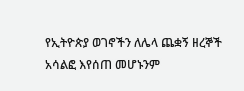የኢትዮጵያ ወገኖችን ለሌላ ጨቋኝ ዘረኞች አሳልፎ እየሰጠ መሆኑንም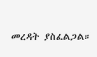መረዳት ያስፈልጋል።